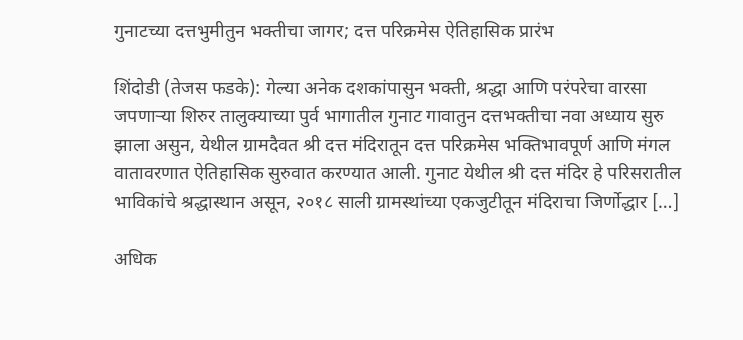गुनाटच्या दत्तभुमीतुन भक्तीचा जागर; दत्त परिक्रमेस ऐतिहासिक प्रारंभ

शिंदोडी (तेजस फडके): गेल्या अनेक दशकांपासुन भक्ती, श्रद्धा आणि परंपरेचा वारसा जपणाऱ्या शिरुर तालुक्याच्या पुर्व भागातील गुनाट गावातुन दत्तभक्तीचा नवा अध्याय सुरु झाला असुन, येथील ग्रामदैवत श्री दत्त मंदिरातून दत्त परिक्रमेस भक्तिभावपूर्ण आणि मंगल वातावरणात ऐतिहासिक सुरुवात करण्यात आली. गुनाट येथील श्री दत्त मंदिर हे परिसरातील भाविकांचे श्रद्धास्थान असून, २०१८ साली ग्रामस्थांच्या एकजुटीतून मंदिराचा जिर्णोद्धार […]

अधिक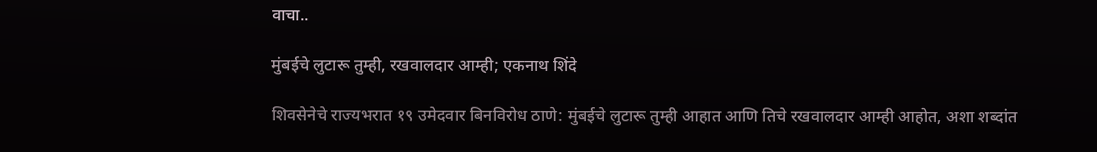वाचा..

मुंबईचे लुटारू तुम्ही, रखवालदार आम्ही; एकनाथ शिंदे

शिवसेनेचे राज्यभरात १९ उमेदवार बिनविरोध ठाणे: मुंबईचे लुटारू तुम्ही आहात आणि तिचे रखवालदार आम्ही आहोत, अशा शब्दांत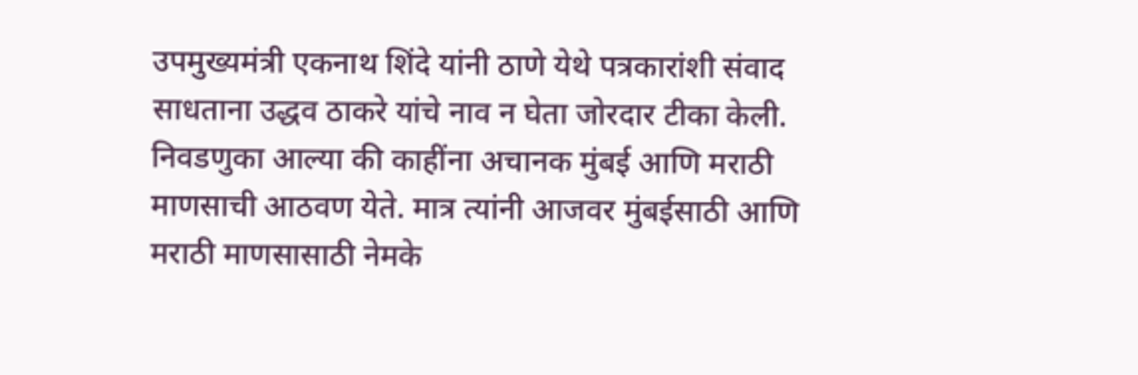उपमुख्यमंत्री एकनाथ शिंदे यांनी ठाणे येथे पत्रकारांशी संवाद साधताना उद्धव ठाकरे यांचे नाव न घेता जोरदार टीका केली. निवडणुका आल्या की काहींना अचानक मुंबई आणि मराठी माणसाची आठवण येते. मात्र त्यांनी आजवर मुंबईसाठी आणि मराठी माणसासाठी नेमके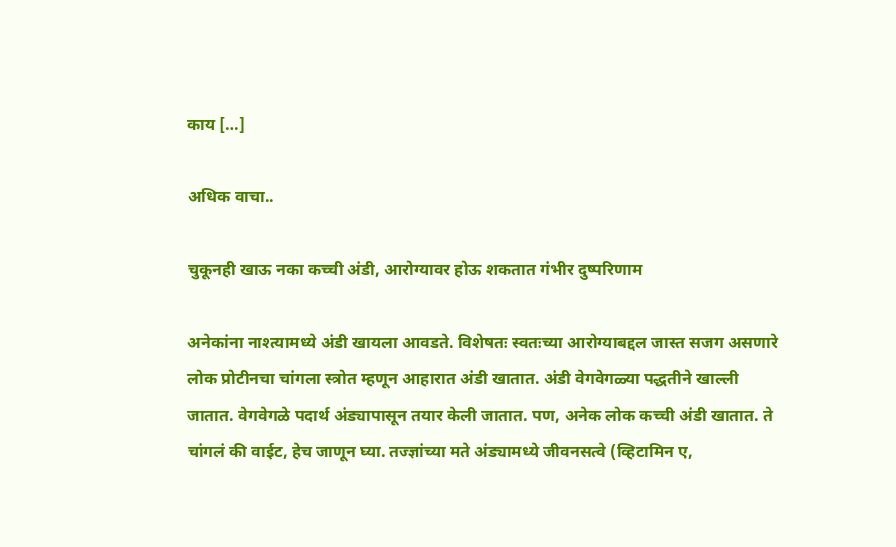काय […]

अधिक वाचा..

चुकूनही खाऊ नका कच्ची अंडी, आरोग्यावर होऊ शकतात गंभीर दुष्परिणाम

अनेकांना नाश्त्यामध्ये अंडी खायला आवडते. विशेषतः स्वतःच्या आरोग्याबद्दल जास्त सजग असणारे लोक प्रोटीनचा चांगला स्त्रोत म्हणून आहारात अंडी खातात. अंडी वेगवेगळ्या पद्धतीने खाल्ली जातात. वेगवेगळे पदार्थ अंड्यापासून तयार केली जातात. पण, अनेक लोक कच्ची अंडी खातात. ते चांगलं की वाईट, हेच जाणून घ्या. तज्ज्ञांच्या मते अंड्यामध्ये जीवनसत्वे (व्हिटामिन ए,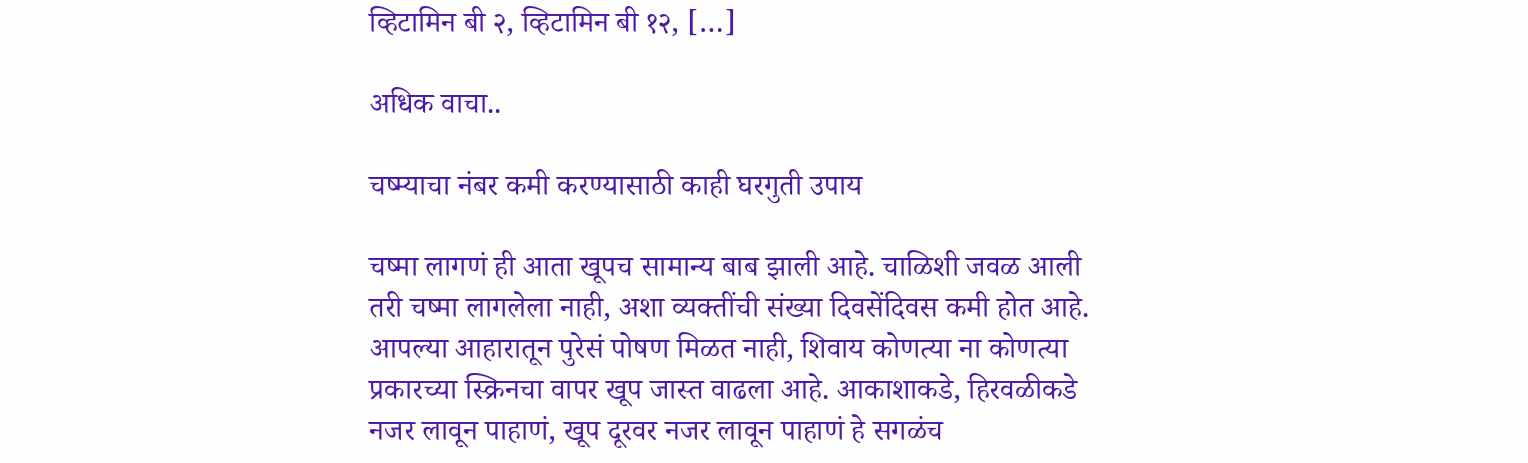व्हिटामिन बी २, व्हिटामिन बी १२, […]

अधिक वाचा..

चष्म्याचा नंबर कमी करण्यासाठी काही घरगुती उपाय

चष्मा लागणं ही आता खूपच सामान्य बाब झाली आहे. चाळिशी जवळ आली तरी चष्मा लागलेला नाही, अशा व्यक्तींची संख्या दिवसेंदिवस कमी होत आहे. आपल्या आहारातून पुरेसं पोषण मिळत नाही, शिवाय कोणत्या ना कोणत्या प्रकारच्या स्क्रिनचा वापर खूप जास्त वाढला आहे. आकाशाकडे, हिरवळीकडे नजर लावून पाहाणं, खूप दूरवर नजर लावून पाहाणं हे सगळंच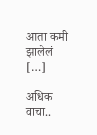आता कमी झालेलं […]

अधिक वाचा..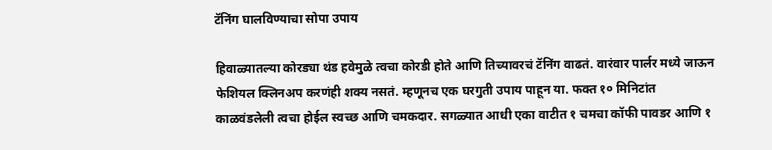टॅनिंग घालविण्याचा सोपा उपाय

हिवाळ्यातल्या कोरड्या थंड हवेमुळे त्वचा कोरडी होते आणि तिच्यावरचं टॅनिंग वाढतं. वारंवार पार्लर मध्ये जाऊन फेशियल क्लिनअप करणंही शक्य नसतं. म्हणूनच एक घरगुती उपाय पाहून या. फक्त १० मिनिटांत काळवंडलेली त्वचा होईल स्वच्छ आणि चमकदार. सगळ्यात आधी एका वाटीत १ चमचा कॉफी पावडर आणि १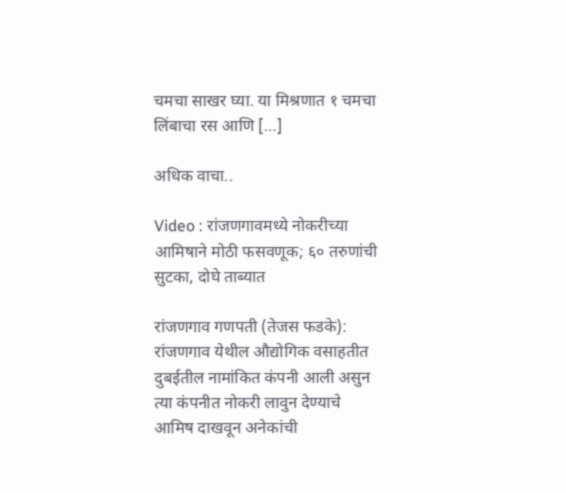चमचा साखर घ्या. या मिश्रणात १ चमचा लिंबाचा रस आणि […]

अधिक वाचा..

Video : रांजणगावमध्ये नोकरीच्या आमिषाने मोठी फसवणूक; ६० तरुणांची सुटका, दोघे ताब्यात

रांजणगाव गणपती (तेजस फडके): रांजणगाव येथील औद्योगिक वसाहतीत दुबईतील नामांकित कंपनी आली असुन त्या कंपनीत नोकरी लावुन देण्याचे आमिष दाखवून अनेकांची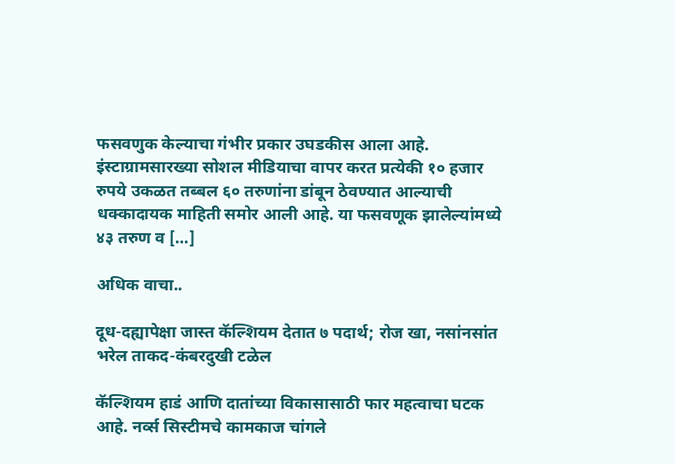फसवणुक केल्याचा गंभीर प्रकार उघडकीस आला आहे. इंस्टाग्रामसारख्या सोशल मीडियाचा वापर करत प्रत्येकी १० हजार रुपये उकळत तब्बल ६० तरुणांना डांबून ठेवण्यात आल्याची धक्कादायक माहिती समोर आली आहे. या फसवणूक झालेल्यांमध्ये ४३ तरुण व […]

अधिक वाचा..

दूध-दह्यापेक्षा जास्त कॅल्शियम देतात ७ पदार्थ; रोज खा, नसांनसांत भरेल ताकद-कंबरदुखी टळेल

कॅल्शियम हाडं आणि दातांच्या विकासासाठी फार महत्वाचा घटक आहे. नर्व्स सिस्टीमचे कामकाज चांगले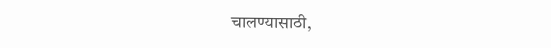चालण्यासाठी,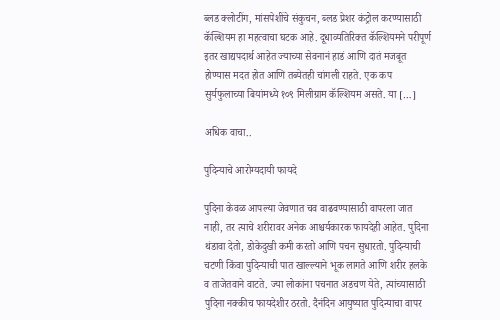ब्लड क्लोटींग, मांसपेशींचे संकुचन, ब्लड प्रेशर कंट्रोल करण्यासाठी कॅल्शियम हा महत्वाचा घटक आहे. दूधाव्यतिरिक्त कॅल्शियमने परीपूर्ण इतर खाद्यपदार्थ आहेत ज्याच्या सेवनानं हाडं आणि दातं मजबूत होण्यास मदत होत आणि तब्येतही चांगली राहते. एक कप सुर्यफुलाच्या बियांमध्ये १०९ मिलीग्राम कॅल्शियम असते. या […]

अधिक वाचा..

पुदिन्याचे आरोग्यदायी फायदे

पुदिना केवळ आपल्या जेवणात चव वाढवण्यासाठी वापरला जात नाही, तर त्याचे शरीरावर अनेक आश्चर्यकारक फायदेही आहेत. पुदिना थंडावा देतो, डोकेदुखी कमी करतो आणि पचन सुधारतो. पुदिन्याची चटणी किंवा पुदिन्याची पात खाल्ल्याने भूक लागते आणि शरीर हलके व ताजेतवाने वाटते. ज्या लोकांना पचनात अडचण येते, त्यांच्यासाठी पुदिना नक्कीच फायदेशीर ठरतो. दैनंदिन आयुष्यात पुदिन्याचा वापर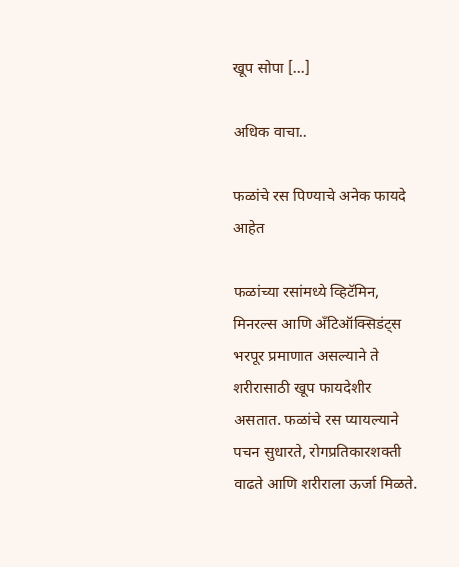खूप सोपा […]

अधिक वाचा..

फळांचे रस पिण्याचे अनेक फायदे आहेत

फळांच्या रसांमध्ये व्हिटॅमिन, मिनरल्स आणि अँटिऑक्सिडंट्स भरपूर प्रमाणात असल्याने ते शरीरासाठी खूप फायदेशीर असतात. फळांचे रस प्यायल्याने पचन सुधारते, रोगप्रतिकारशक्ती वाढते आणि शरीराला ऊर्जा मिळते.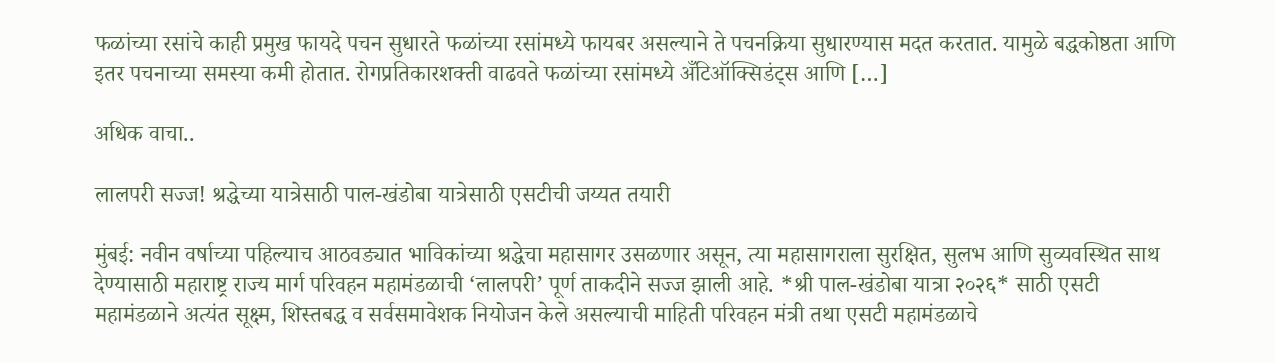फळांच्या रसांचे काही प्रमुख फायदे पचन सुधारते फळांच्या रसांमध्ये फायबर असल्याने ते पचनक्रिया सुधारण्यास मदत करतात. यामुळे बद्धकोष्ठता आणि इतर पचनाच्या समस्या कमी होतात. रोगप्रतिकारशक्ती वाढवते फळांच्या रसांमध्ये अँटिऑक्सिडंट्स आणि […]

अधिक वाचा..

लालपरी सज्ज! श्रद्धेच्या यात्रेसाठी पाल-खंडोबा यात्रेसाठी एसटीची जय्यत तयारी

मुंबई: नवीन वर्षाच्या पहिल्याच आठवड्यात भाविकांच्या श्रद्धेचा महासागर उसळणार असून, त्या महासागराला सुरक्षित, सुलभ आणि सुव्यवस्थित साथ देण्यासाठी महाराष्ट्र राज्य मार्ग परिवहन महामंडळाची ‘लालपरी’ पूर्ण ताकदीने सज्ज झाली आहे. *श्री पाल-खंडोबा यात्रा २०२६* साठी एसटी महामंडळाने अत्यंत सूक्ष्म, शिस्तबद्ध व सर्वसमावेशक नियोजन केले असल्याची माहिती परिवहन मंत्री तथा एसटी महामंडळाचे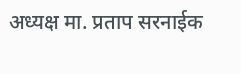अध्यक्ष मा. प्रताप सरनाईक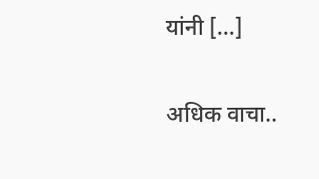यांनी […]

अधिक वाचा..